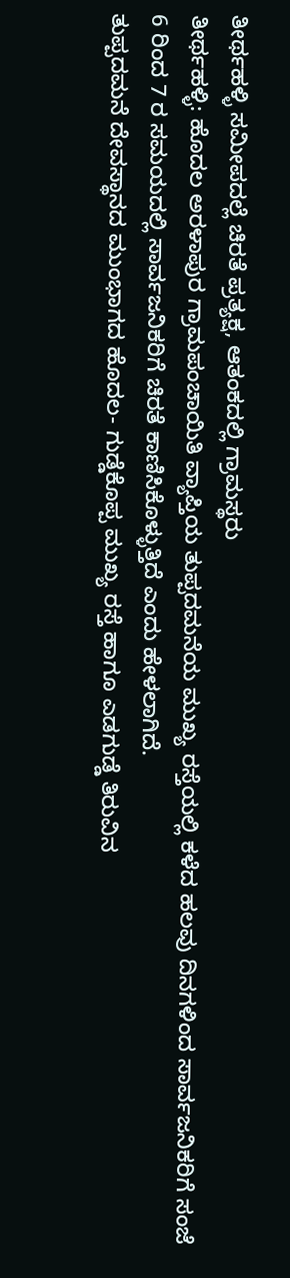ತೀರ್ಥಹಳ್ಳಿ ಸಮೀಪದಲ್ಲೆ ಚಿರತೆ ಪ್ರತ್ಯಕ್ಷ, ಆತಂಕದಲ್ಲಿ ಗ್ರಾಮಸ್ಥರು
ತೀರ್ಥಹಳ್ಳಿ: ಹೊದಲ ಅರಳಾಪುರ ಗ್ರಾಮಪಂಚಾಯಿತಿ ವ್ಯಾಪ್ತಿಯ ತುಪ್ಪದಮನೆಯ ಮುಖ್ಯ ರಸ್ತೆಯಲ್ಲಿ ಕಳೆದ ಹಲವು ದಿನಗಳಿಂದ ಸಾರ್ವಜನಿಕರಿಗೆ ಸಂಜೆ 6 ರಿಂದ 7 ರ ಸಮಯದಲ್ಲಿ ಸಾರ್ವಜನಿಕರಿಗೆ ಚಿರತೆ ಕಾಣಿಸಿಕೊಳ್ಳುತ್ತಿದೆ ಎಂದು ಹೇಳಲಾಗಿದೆ.
ತುಪ್ಪದಮನೆ ದೇವಸ್ಥಾನದ ಮುಂಭಾಗದ ಹೊದಲ- ಗುಡ್ಡೆಕೊಪ್ಪ ಮುಖ್ಯ ರಸ್ತೆ ಹಾಗೂ ಎಡಗುಡ್ಡೆ ತಿರುವಿನ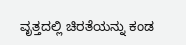ವೃತ್ತದಲ್ಲಿ ಚಿರತೆಯನ್ನು ಕಂಡ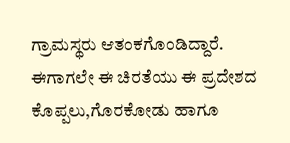ಗ್ರಾಮಸ್ಥರು ಆತಂಕಗೊಂಡಿದ್ದಾರೆ.
ಈಗಾಗಲೇ ಈ ಚಿರತೆಯು ಈ ಪ್ರದೇಶದ ಕೊಪ್ಪಲು,ಗೊರಕೋಡು ಹಾಗೂ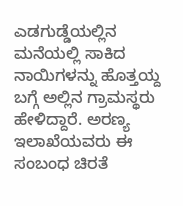ಎಡಗುಡ್ಡೆಯಲ್ಲಿನ ಮನೆಯಲ್ಲಿ ಸಾಕಿದ ನಾಯಿಗಳನ್ನು ಹೊತ್ತಯ್ದ ಬಗ್ಗೆ ಅಲ್ಲಿನ ಗ್ರಾಮಸ್ಥರು ಹೇಳಿದ್ದಾರೆ. ಅರಣ್ಯ ಇಲಾಖೆಯವರು ಈ ಸಂಬಂಧ ಚಿರತೆ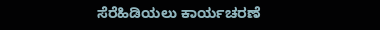ಸೆರೆಹಿಡಿಯಲು ಕಾರ್ಯಚರಣೆ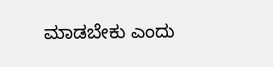ಮಾಡಬೇಕು ಎಂದು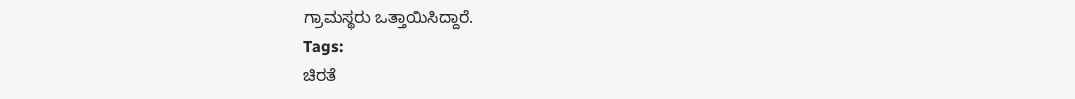ಗ್ರಾಮಸ್ಥರು ಒತ್ತಾಯಿಸಿದ್ದಾರೆ.
Tags:
ಚಿರತೆ